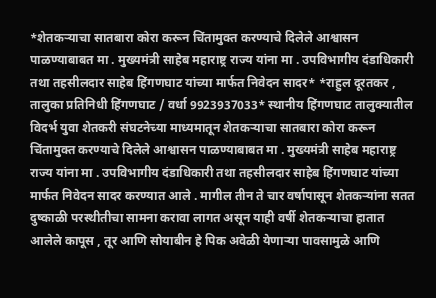*शेतकऱ्याचा सातबारा कोरा करून चिंतामुक्त करण्याचे दिलेले आश्वासन पाळण्याबाबत मा . मुख्यमंत्री साहेब महाराष्ट्र राज्य यांना मा . उपविभागीय दंडाधिकारी तथा तहसीलदार साहेब हिंगणघाट यांच्या मार्फत निवेदन सादर* *राहुल दूरतकर , तालुका प्रतिनिधी हिंगणघाट / वर्धा 9923937033* स्थानीय हिंगणघाट तालुक्यातील विदर्भ युवा शेतकरी संघटनेच्या माध्यमातून शेतकऱ्याचा सातबारा कोरा करून चिंतामुक्त करण्याचे दिलेले आश्वासन पाळण्याबाबत मा . मुख्यमंत्री साहेब महाराष्ट्र राज्य यांना मा . उपविभागीय दंडाधिकारी तथा तहसीलदार साहेब हिंगणघाट यांच्या मार्फत निवेदन सादर करण्यात आले . मागील तीन ते चार वर्षापासून शेतकऱ्यांना सतत दुष्काळी परस्थीतीचा सामना करावा लागत असून याही वर्षी शेतकऱ्याचा हातात आलेले कापूस , तूर आणि सोयाबीन हे पिक अवेळी येणाऱ्या पावसामुळे आणि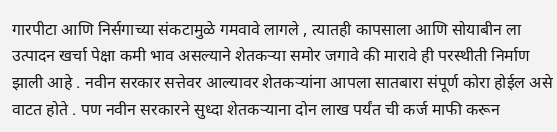गारपीटा आणि निर्सगाच्या संकटामुळे गमवावे लागले , त्यातही कापसाला आणि सोयाबीन ला उत्पादन खर्चा पेक्षा कमी भाव असल्याने शेतकऱ्या समोर जगावे की मारावे ही परस्थीती निर्माण झाली आहे . नवीन सरकार सत्तेवर आल्यावर शेतकऱ्यांना आपला सातबारा संपूर्ण कोरा होईल असे वाटत होते . पण नवीन सरकारने सुध्दा शेतकऱ्याना दोन लाख पर्यंत ची कर्ज माफी करून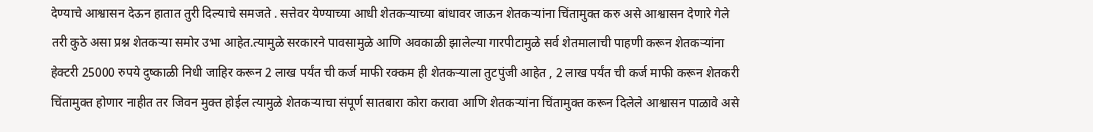देण्याचे आश्वासन देऊन हातात तुरी दिल्याचे समजते . सत्तेवर येण्याच्या आधी शेतकऱ्याच्या बांधावर जाऊन शेतकऱ्यांना चिंतामुक्त करु असे आश्वासन देणारे गेले तरी कुठे असा प्रश्न शेतकऱ्या समोर उभा आहेत.त्यामुळे सरकारने पावसामुळे आणि अवकाळी झालेल्या गारपीटामुळे सर्व शेतमालाची पाहणी करून शेतकऱ्यांना हेक्टरी 25000 रुपये दुष्काळी निधी जाहिर करून 2 लाख पर्यंत ची कर्ज माफी रक्कम ही शेतकऱ्याला तुटपुंजी आहेत , 2 लाख पर्यंत ची कर्ज माफी करून शेतकरी चिंतामुक्त होणार नाहीत तर जिवन मुक्त होईल त्यामुळे शेतकऱ्याचा संपूर्ण सातबारा कोरा करावा आणि शेतकऱ्यांना चिंतामुक्त करून दिलेले आश्वासन पाळावे असे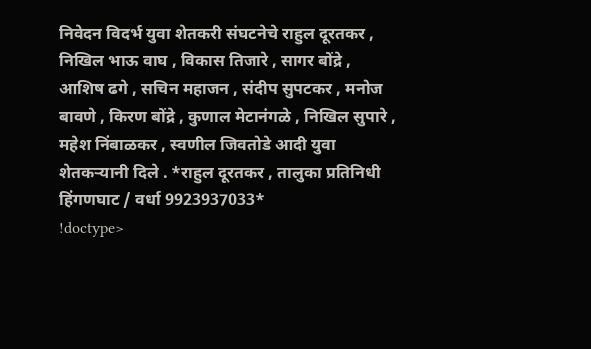निवेदन विदर्भ युवा शेतकरी संघटनेचे राहुल दूरतकर , निखिल भाऊ वाघ , विकास तिजारे , सागर बोंद्रे , आशिष ढगे , सचिन महाजन , संदीप सुपटकर , मनोज बावणे , किरण बोंद्रे , कुणाल मेटानंगळे , निखिल सुपारे , महेश निंबाळकर , स्वणील जिवतोडे आदी युवा शेतकऱ्यानी दिले . *राहुल दूरतकर , तालुका प्रतिनिधी हिंगणघाट / वर्धा 9923937033*
!doctype>